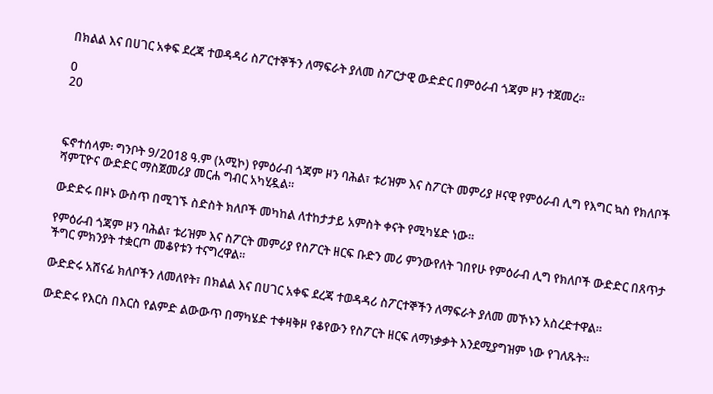በክልል እና በሀገር አቀፍ ደረጃ ተወዳዳሪ ስፖርተኞችን ለማፍራት ያለመ ስፖርታዊ ውድድር በምዕራብ ጎጃም ዞን ተጀመረ።

0
20



ፍኖተሰላም፡ ግንቦት 9/2018 ዓ.ም (አሚኮ) የምዕራብ ጎጃም ዞን ባሕል፣ ቱሪዝም እና ስፖርት መምሪያ ዞናዊ የምዕራብ ሊግ የእግር ኳስ የክለቦች ሻምፒዮና ውድድር ማስጀመሪያ መርሐ ግብር አካሂዷል።

ውድድሩ በዞኑ ውስጥ በሚገኙ ስድስት ክለቦች መካከል ለተከታታይ አምስት ቀናት የሚካሄድ ነው።

የምዕራብ ጎጃም ዞን ባሕል፣ ቱሪዝም እና ስፖርት መምሪያ የስፖርት ዘርፍ ቡድን መሪ ምንውየለት ገበየሁ የምዕራብ ሊግ የክለቦች ውድድር በጸጥታ ችግር ምክንያት ተቋርጦ መቆየቱን ተናግረዋል።

ውድድሩ አሸናፊ ክለቦችን ለመለየት፣ በክልል እና በሀገር አቀፍ ደረጃ ተወዳዳሪ ስፖርተኞችን ለማፍራት ያለመ መኾኑን አስረድተዋል።

ውድድሩ የእርስ በእርስ የልምድ ልውውጥ በማካሄድ ተቀዛቅዞ የቆየውን የስፖርት ዘርፍ ለማነቃቃት እንደሚያግዝም ነው የገለጹት።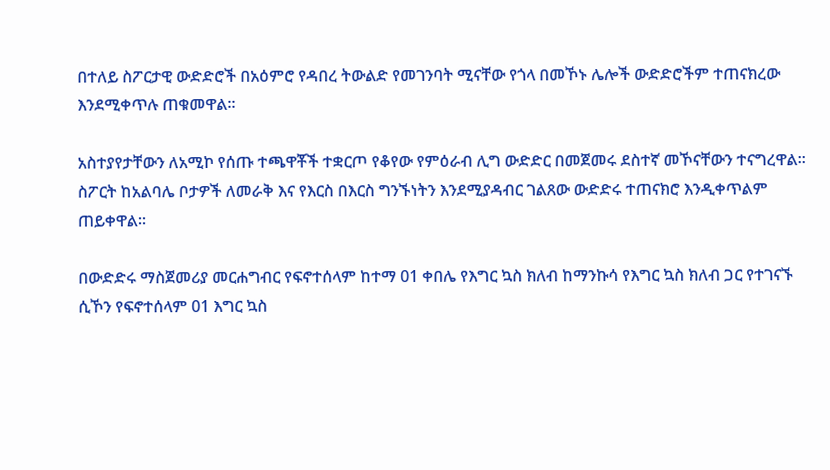በተለይ ስፖርታዊ ውድድሮች በአዕምሮ የዳበረ ትውልድ የመገንባት ሚናቸው የጎላ በመኾኑ ሌሎች ውድድሮችም ተጠናክረው እንደሚቀጥሉ ጠቁመዋል።

አስተያየታቸውን ለአሚኮ የሰጡ ተጫዋቾች ተቋርጦ የቆየው የምዕራብ ሊግ ውድድር በመጀመሩ ደስተኛ መኾናቸውን ተናግረዋል። ስፖርት ከአልባሌ ቦታዎች ለመራቅ እና የእርስ በእርስ ግንኙነትን እንደሚያዳብር ገልጸው ውድድሩ ተጠናክሮ እንዲቀጥልም ጠይቀዋል።

በውድድሩ ማስጀመሪያ መርሐግብር የፍኖተሰላም ከተማ 01 ቀበሌ የእግር ኳስ ክለብ ከማንኩሳ የእግር ኳስ ክለብ ጋር የተገናኙ ሲኾን የፍኖተሰላም 01 እግር ኳስ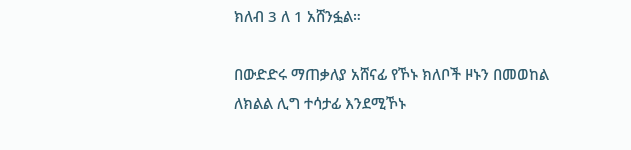ክለብ 3 ለ 1 አሸንፏል።

በውድድሩ ማጠቃለያ አሸናፊ የኾኑ ክለቦች ዞኑን በመወከል ለክልል ሊግ ተሳታፊ እንደሚኾኑ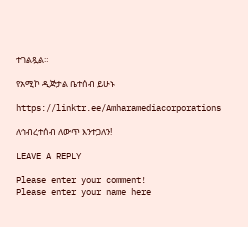ተገልጿል።

የአሚኮ ዲጅታል ቤተሰብ ይሁኑ

https://linktr.ee/Amharamediacorporations

ለኅብረተሰብ ለውጥ እንተጋለን!

LEAVE A REPLY

Please enter your comment!
Please enter your name here